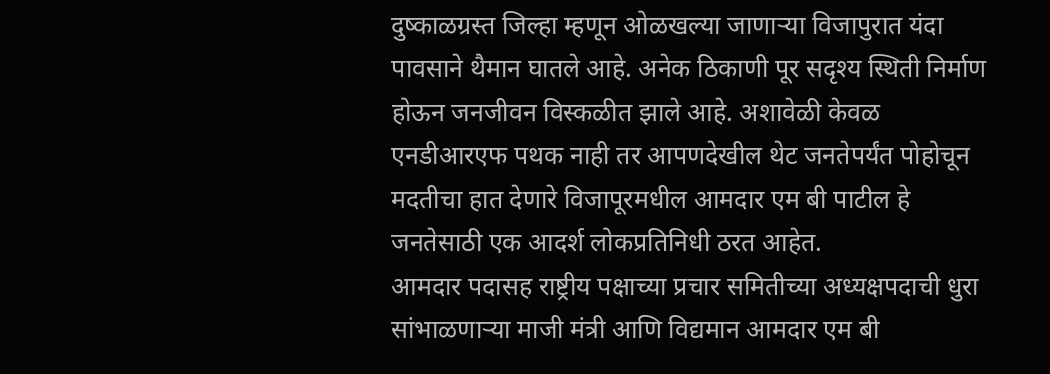दुष्काळग्रस्त जिल्हा म्हणून ओळखल्या जाणाऱ्या विजापुरात यंदा पावसाने थैमान घातले आहे. अनेक ठिकाणी पूर सदृश्य स्थिती निर्माण होऊन जनजीवन विस्कळीत झाले आहे. अशावेळी केवळ एनडीआरएफ पथक नाही तर आपणदेखील थेट जनतेपर्यंत पोहोचून मदतीचा हात देणारे विजापूरमधील आमदार एम बी पाटील हे जनतेसाठी एक आदर्श लोकप्रतिनिधी ठरत आहेत.
आमदार पदासह राष्ट्रीय पक्षाच्या प्रचार समितीच्या अध्यक्षपदाची धुरा सांभाळणाऱ्या माजी मंत्री आणि विद्यमान आमदार एम बी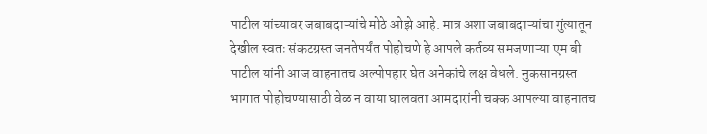पाटील यांच्यावर जबाबदाऱ्यांचे मोठे ओझे आहे. मात्र अशा जबाबदाऱ्यांचा गुंत्यातून देखील स्वतः संकटग्रस्त जनतेपर्यंत पोहोचणे हे आपले कर्तव्य समजणाऱ्या एम बी पाटील यांनी आज वाहनातच अल्पोपहार घेत अनेकांचे लक्ष वेधले. नुकसानग्रस्त भागात पोहोचण्यासाठी वेळ न वाया घालवता आमदारांनी चक्क आपल्या वाहनातच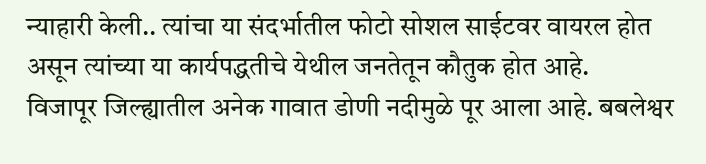न्याहारी केली.. त्यांचा या संदर्भातील फोटो सोशल साईटवर वायरल होत असून त्यांच्या या कार्यपद्धतीचे येथील जनतेतून कौतुक होत आहे.
विजापूर जिल्ह्यातील अनेक गावात डोणी नदीमुळे पूर आला आहे. बबलेश्वर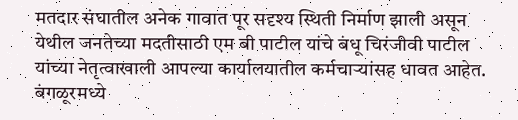मतदार संघातील अनेक गावात पूर सदृश्य स्थिती निर्माण झाली असून येथील जनतेच्या मदतीसाठी एम बी पाटील यांचे बंधू चिरंजीवी पाटील यांच्या नेतृत्वाखाली आपल्या कार्यालयातील कर्मचाऱ्यांसह धावत आहेत. बंगळूरमध्ये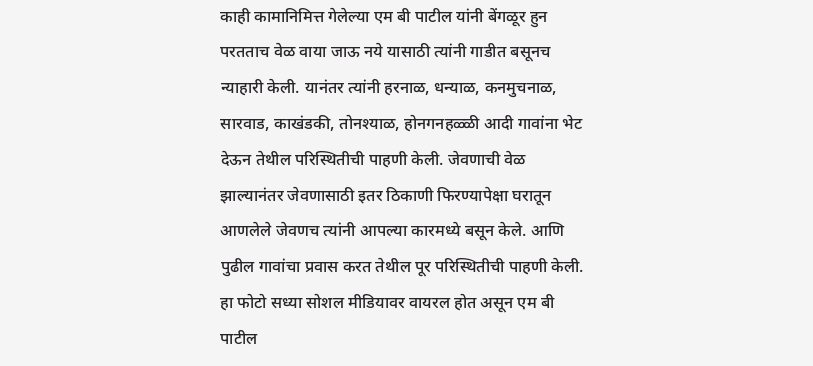काही कामानिमित्त गेलेल्या एम बी पाटील यांनी बेंगळूर हुन परतताच वेळ वाया जाऊ नये यासाठी त्यांनी गाडीत बसूनच न्याहारी केली. यानंतर त्यांनी हरनाळ, धन्याळ, कनमुचनाळ, सारवाड, काखंडकी, तोनश्याळ, होनगनहळ्ळी आदी गावांना भेट देऊन तेथील परिस्थितीची पाहणी केली. जेवणाची वेळ झाल्यानंतर जेवणासाठी इतर ठिकाणी फिरण्यापेक्षा घरातून आणलेले जेवणच त्यांनी आपल्या कारमध्ये बसून केले. आणि पुढील गावांचा प्रवास करत तेथील पूर परिस्थितीची पाहणी केली.
हा फोटो सध्या सोशल मीडियावर वायरल होत असून एम बी पाटील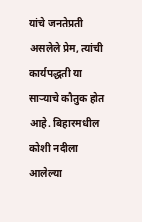यांचे जनतेप्रती असलेले प्रेम, त्यांची कार्यपद्धती या साऱ्याचे कौतुक होत आहे. बिहारमधील कोशी नदीला आलेल्या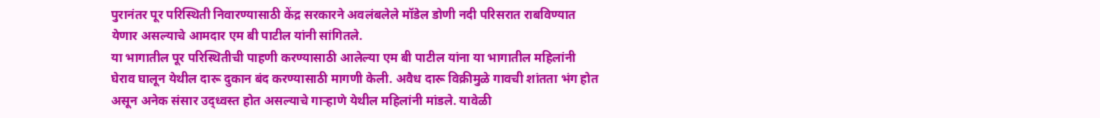पुरानंतर पूर परिस्थिती निवारण्यासाठी केंद्र सरकारने अवलंबलेले मॉडेल डोणी नदी परिसरात राबविण्यात येणार असल्याचे आमदार एम बी पाटील यांनी सांगितले.
या भागातील पूर परिस्थितीची पाहणी करण्यासाठी आलेल्या एम बी पाटील यांना या भागातील महिलांनी घेराव घालून येथील दारू दुकान बंद करण्यासाठी मागणी केली. अवैध दारू विक्रीमुळे गावची शांतता भंग होत असून अनेक संसार उद्ध्वस्त होत असल्याचे गाऱ्हाणे येथील महिलांनी मांडले. यावेळी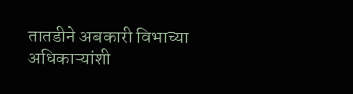तातडीने अबकारी विभाच्या अधिकाऱ्यांशी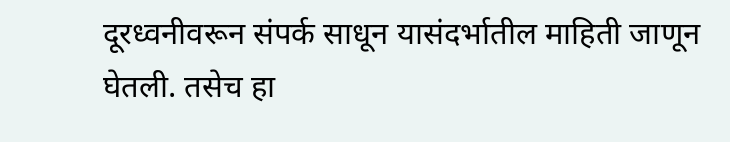दूरध्वनीवरून संपर्क साधून यासंदर्भातील माहिती जाणून घेतली. तसेच हा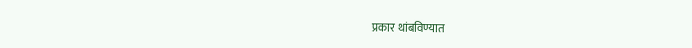प्रकार थांबविण्यात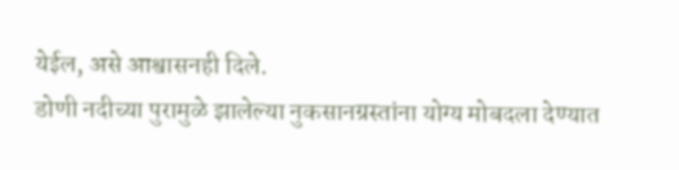येईल, असे आश्वासनही दिले.
डोणी नदीच्या पुरामुळे झालेल्या नुकसानग्रस्तांना योग्य मोबदला देण्यात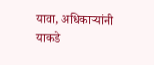यावा, अधिकाऱ्यांनी याकडे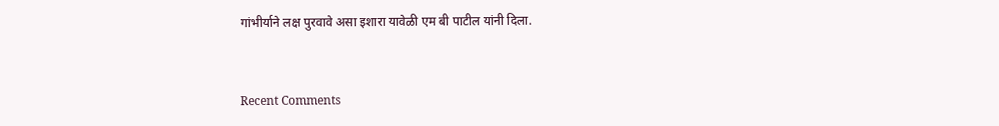गांभीर्याने लक्ष पुरवावे असा इशारा यावेळी एम बी पाटील यांनी दिला.


Recent Comments